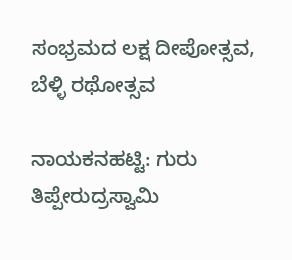ಸಂಭ್ರಮದ ಲಕ್ಷ ದೀಪೋತ್ಸವ, ಬೆಳ್ಳಿ ರಥೋತ್ಸವ

ನಾಯಕನಹಟ್ಟಿ: ಗುರು ತಿಪ್ಪೇರುದ್ರಸ್ವಾಮಿ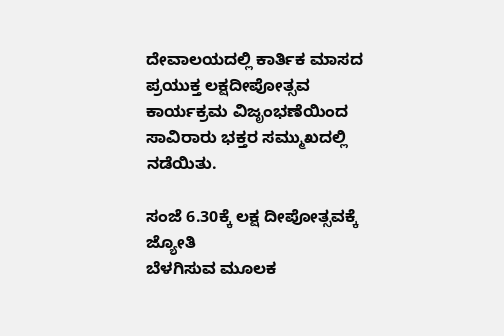ದೇವಾಲಯದಲ್ಲಿ ಕಾರ್ತಿಕ ಮಾಸದ ಪ್ರಯುಕ್ತ ಲಕ್ಷದೀಪೋತ್ಸವ ಕಾರ್ಯಕ್ರಮ ವಿಜೃಂಭಣೆಯಿಂದ ಸಾವಿರಾರು ಭಕ್ತರ ಸಮ್ಮುಖದಲ್ಲಿ
ನಡೆಯಿತು.

ಸಂಜೆ 6.30ಕ್ಕೆ ಲಕ್ಷ ದೀಪೋತ್ಸವಕ್ಕೆ ಜ್ಯೋತಿ
ಬೆಳಗಿಸುವ ಮೂಲಕ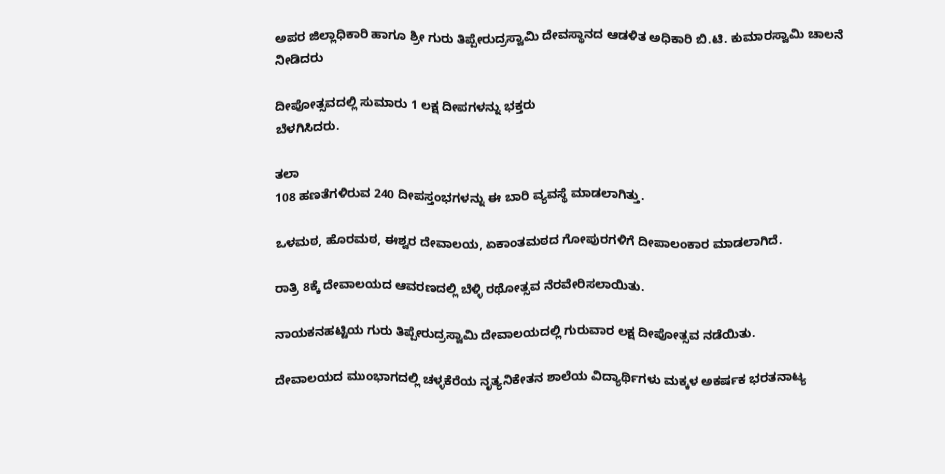ಅಪರ ಜಿಲ್ಲಾಧಿಕಾರಿ ಹಾಗೂ ಶ್ರೀ ಗುರು ತಿಪ್ಪೇರುದ್ರಸ್ವಾಮಿ ದೇವಸ್ಥಾನದ ಆಡಳಿತ ಅಧಿಕಾರಿ ಬಿ.ಟಿ. ಕುಮಾರಸ್ವಾಮಿ ಚಾಲನೆ ನೀಡಿದರು

ದೀಪೋತ್ಸವದಲ್ಲಿ ಸುಮಾರು 1 ಲಕ್ಷ ದೀಪಗಳನ್ನು ಭಕ್ತರು
ಬೆಳಗಿಸಿದರು.

ತಲಾ
108 ಹಣತೆಗಳಿರುವ 240 ದೀಪಸ್ತಂಭಗಳನ್ನು ಈ ಬಾರಿ ವ್ಯವಸ್ಥೆ ಮಾಡಲಾಗಿತ್ತು.

ಒಳಮಠ, ಹೊರಮಠ, ಈಶ್ವರ ದೇವಾಲಯ, ಏಕಾಂತಮಠದ ಗೋಪುರಗಳಿಗೆ ದೀಪಾಲಂಕಾರ ಮಾಡಲಾಗಿದೆ.

ರಾತ್ರಿ 8ಕ್ಕೆ ದೇವಾಲಯದ ಆವರಣದಲ್ಲಿ ಬೆಳ್ಳಿ ರಥೋತ್ಸವ ನೆರವೇರಿಸಲಾಯಿತು.

ನಾಯಕನಹಟ್ಟಿಯ ಗುರು ತಿಪ್ಪೇರುದ್ರಸ್ವಾಮಿ ದೇವಾಲಯದಲ್ಲಿ ಗುರುವಾರ ಲಕ್ಷ ದೀಪೋತ್ಸವ ನಡೆಯಿತು.

ದೇವಾಲಯದ ಮುಂಭಾಗದಲ್ಲಿ ಚಳ್ಳಕೆರೆಯ ನೃತ್ಯನಿಕೇತನ ಶಾಲೆಯ ವಿದ್ಯಾರ್ಥಿಗಳು ಮಕ್ಕಳ ಅಕರ್ಷಕ ಭರತನಾಟ್ಯ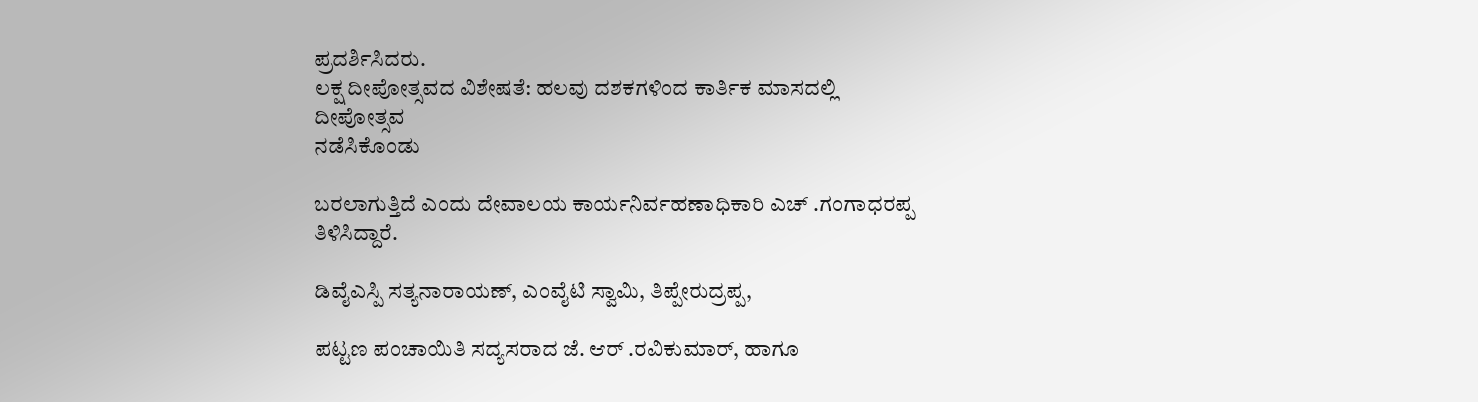ಪ್ರದರ್ಶಿಸಿದರು.
ಲಕ್ಷ ದೀಪೋತ್ಸವದ ವಿಶೇಷತೆ: ಹಲವು ದಶಕಗಳಿಂದ ಕಾರ್ತಿಕ ಮಾಸದಲ್ಲಿ ದೀಪೋತ್ಸವ
ನಡೆಸಿಕೊಂಡು

ಬರಲಾಗುತ್ತಿದೆ ಎಂದು ದೇವಾಲಯ ಕಾರ್ಯನಿರ್ವಹಣಾಧಿಕಾರಿ ಎಚ್ .ಗಂಗಾಧರಪ್ಪ ತಿಳಿಸಿದ್ದಾರೆ.

ಡಿವೈಎಸ್ಪಿ ಸತ್ಯನಾರಾಯಣ್, ಎಂವೈಟಿ ಸ್ವಾಮಿ, ತಿಪ್ಪೇರುದ್ರಪ್ಪ,

ಪಟ್ಟಣ ಪಂಚಾಯಿತಿ ಸದ್ಯಸರಾದ ಜೆ. ಆರ್ .ರವಿಕುಮಾರ್, ಹಾಗೂ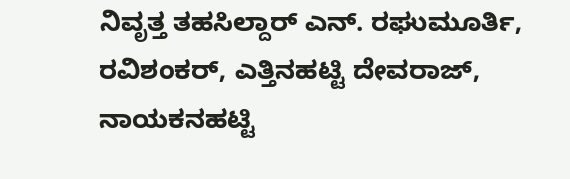ನಿವೃತ್ತ ತಹಸಿಲ್ದಾರ್ ಎನ್. ರಘುಮೂರ್ತಿ, ರವಿಶಂಕರ್, ಎತ್ತಿನಹಟ್ಟಿ ದೇವರಾಜ್, ನಾಯಕನಹಟ್ಟಿ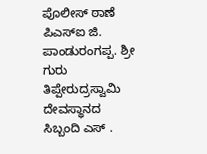ಪೊಲೀಸ್ ಠಾಣೆ ಪಿಎಸ್ಐ ಜಿ. ಪಾಂಡುರಂಗಪ್ಪ. ಶ್ರೀ ಗುರು ತಿಪ್ಪೇರುದ್ರಸ್ವಾಮಿ ದೇವಸ್ಥಾನದ ಸಿಬ್ಬಂದಿ ಎಸ್ .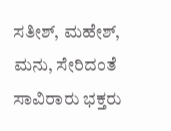ಸತೀಶ್, ಮಹೇಶ್, ಮನು, ಸೇರಿದಂತೆ ಸಾವಿರಾರು ಭಕ್ತರು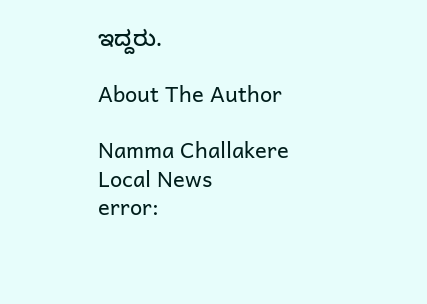ಇದ್ದರು.

About The Author

Namma Challakere Local News
error: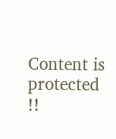Content is protected !!